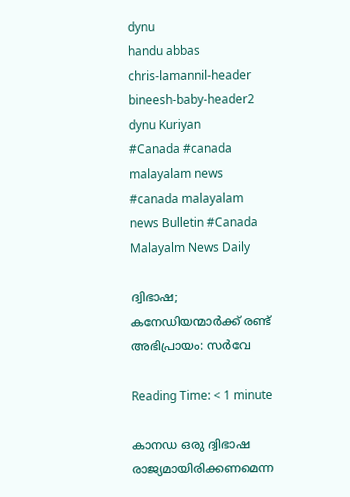dynu
handu abbas
chris-lamannil-header
bineesh-baby-header2
dynu Kuriyan
#Canada #canada malayalam news #canada malayalam news Bulletin #Canada Malayalm News Daily

ദ്വിഭാഷ; കനേഡിയന്മാർക്ക് രണ്ട് അഭിപ്രായം: സർവേ

Reading Time: < 1 minute

കാനഡ ഒരു ദ്വിഭാഷ രാജ്യമായിരിക്കണമെന്ന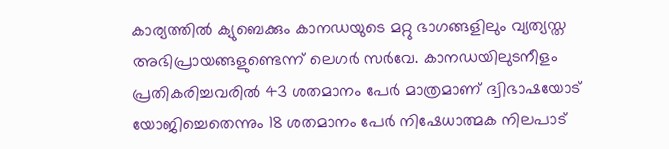കാര്യത്തിൽ ക്യുബെക്കും കാനഡയുടെ മറ്റു ഭാഗങ്ങളിലും വ്യത്യസ്ത അഭിപ്രായങ്ങളുണ്ടെന്ന് ലെഗർ സർവേ. കാനഡയിലുടനീളം പ്രതികരിച്ചവരിൽ 43 ശതമാനം പേർ മാത്രമാണ് ദ്വിഭാഷയോട് യോജിച്ചെതെന്നും 18 ശതമാനം പേർ നിഷേധാത്മക നിലപാട്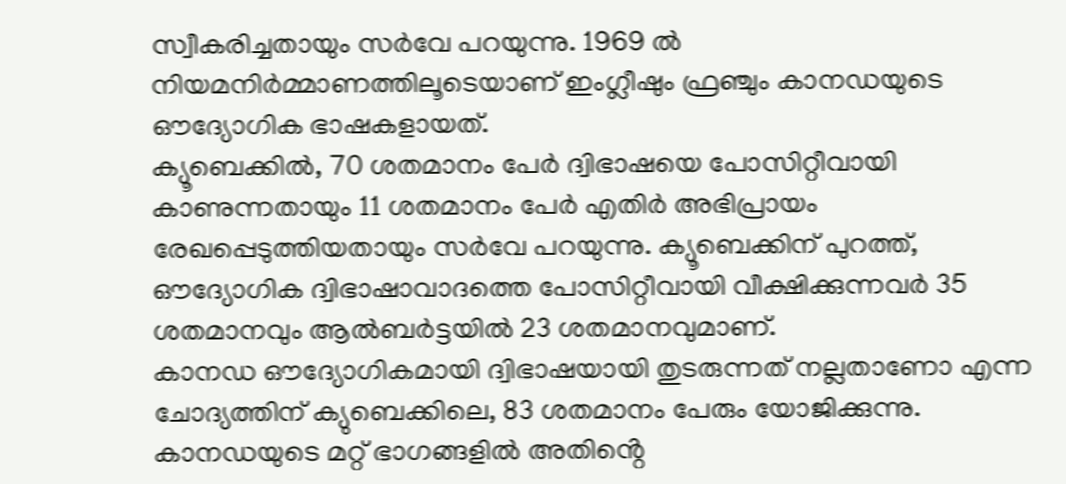സ്വീകരിച്ചതായും സർവേ പറയുന്നു. 1969 ൽ നിയമനിർമ്മാണത്തിലൂടെയാണ് ഇംഗ്ലീഷും ഫ്രഞ്ചും കാനഡയുടെ ഔദ്യോഗിക ഭാഷകളായത്.
ക്യൂബെക്കിൽ, 70 ശതമാനം പേർ ദ്വിഭാഷയെ പോസിറ്റീവായി കാണുന്നതായും 11 ശതമാനം പേർ എതിർ അഭിപ്രായം രേഖപ്പെടുത്തിയതായും സർവേ പറയുന്നു. ക്യൂബെക്കിന് പുറത്ത്, ഔദ്യോഗിക ദ്വിഭാഷാവാദത്തെ പോസിറ്റീവായി വീക്ഷിക്കുന്നവർ 35 ശതമാനവും ആൽബർട്ടയിൽ 23 ശതമാനവുമാണ്.
കാനഡ ഔദ്യോഗികമായി ദ്വിഭാഷയായി തുടരുന്നത് നല്ലതാണോ എന്ന ചോദ്യത്തിന് ക്യുബെക്കിലെ, 83 ശതമാനം പേരും യോജിക്കുന്നു. കാനഡയുടെ മറ്റ് ഭാഗങ്ങളിൽ അതിൻ്റെ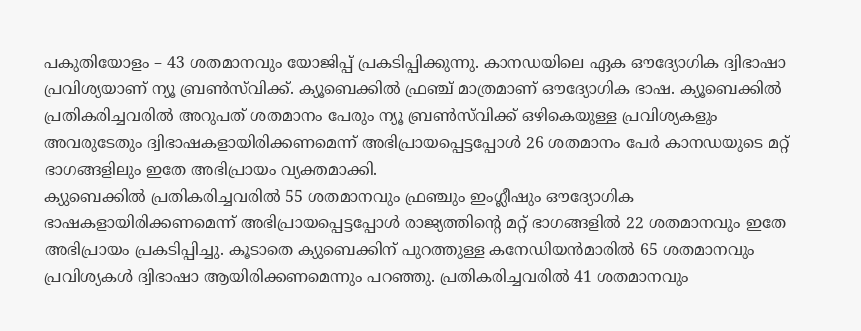പകുതിയോളം – 43 ശതമാനവും യോജിപ്പ് പ്രകടിപ്പിക്കുന്നു. കാനഡയിലെ ഏക ഔദ്യോഗിക ദ്വിഭാഷാ പ്രവിശ്യയാണ് ന്യൂ ബ്രൺസ്‌വിക്ക്. ക്യൂബെക്കിൽ ഫ്രഞ്ച് മാത്രമാണ് ഔദ്യോഗിക ഭാഷ. ക്യൂബെക്കിൽ പ്രതികരിച്ചവരിൽ അറുപത് ശതമാനം പേരും ന്യൂ ബ്രൺസ്‌വിക്ക് ഒഴികെയുള്ള പ്രവിശ്യകളും അവരുടേതും ദ്വിഭാഷകളായിരിക്കണമെന്ന് അഭിപ്രായപ്പെട്ടപ്പോൾ 26 ശതമാനം പേർ കാനഡയുടെ മറ്റ് ഭാഗങ്ങളിലും ഇതേ അഭിപ്രായം വ്യക്തമാക്കി.
ക്യുബെക്കിൽ പ്രതികരിച്ചവരിൽ 55 ശതമാനവും ഫ്രഞ്ചും ഇംഗ്ലീഷും ഔദ്യോഗിക ഭാഷകളായിരിക്കണമെന്ന് അഭിപ്രായപ്പെട്ടപ്പോൾ രാജ്യത്തിൻ്റെ മറ്റ് ഭാഗങ്ങളിൽ 22 ശതമാനവും ഇതേ അഭിപ്രായം പ്രകടിപ്പിച്ചു. കൂടാതെ ക്യുബെക്കിന് പുറത്തുള്ള കനേഡിയൻമാരിൽ 65 ശതമാനവും പ്രവിശ്യകൾ ദ്വിഭാഷാ ആയിരിക്കണമെന്നും പറഞ്ഞു. പ്രതികരിച്ചവരിൽ 41 ശതമാനവും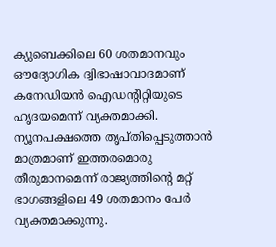ക്യുബെക്കിലെ 60 ശതമാനവും ഔദ്യോഗിക ദ്വിഭാഷാവാദമാണ് കനേഡിയൻ ഐഡൻ്റിറ്റിയുടെ ഹൃദയമെന്ന് വ്യക്തമാക്കി.
ന്യൂനപക്ഷത്തെ തൃപ്തിപ്പെടുത്താൻ മാത്രമാണ് ഇത്തരമൊരു തീരുമാനമെന്ന് രാജ്യത്തിൻ്റെ മറ്റ് ഭാഗങ്ങളിലെ 49 ശതമാനം പേർ വ്യക്തമാക്കുന്നു.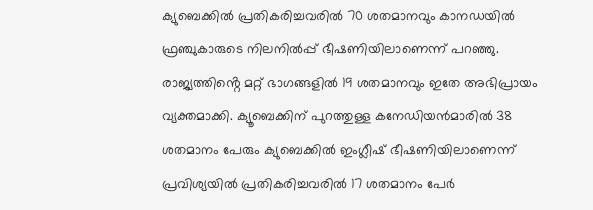ക്യുബെക്കിൽ പ്രതികരിച്ചവരിൽ 70 ശതമാനവും കാനഡയിൽ ഫ്രഞ്ചുകാരുടെ നിലനിൽപ്പ് ഭീഷണിയിലാണെന്ന് പറഞ്ഞു. രാജ്യത്തിൻ്റെ മറ്റ് ഭാഗങ്ങളിൽ 19 ശതമാനവും ഇതേ അഭിപ്രായം വ്യക്തമാക്കി. ക്യൂബെക്കിന് പുറത്തുള്ള കനേഡിയൻമാരിൽ 38 ശതമാനം പേരും ക്യുബെക്കിൽ ഇംഗ്ലീഷ് ഭീഷണിയിലാണെന്ന് പ്രവിശ്യയിൽ പ്രതികരിച്ചവരിൽ 17 ശതമാനം പേർ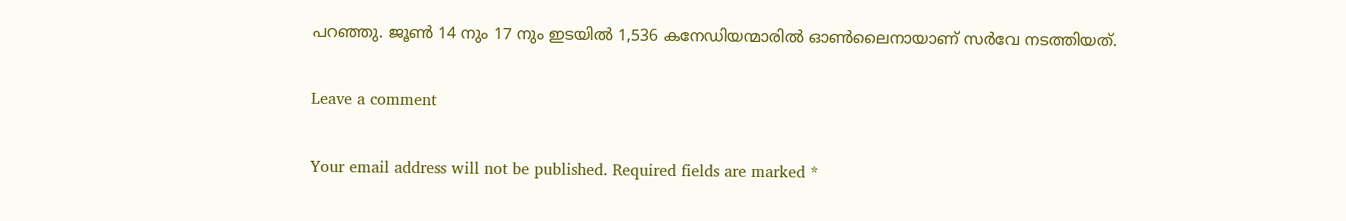പറഞ്ഞു. ജൂൺ 14 നും 17 നും ഇടയിൽ 1,536 കനേഡിയന്മാരിൽ ഓൺലൈനായാണ് സർവേ നടത്തിയത്.

Leave a comment

Your email address will not be published. Required fields are marked *